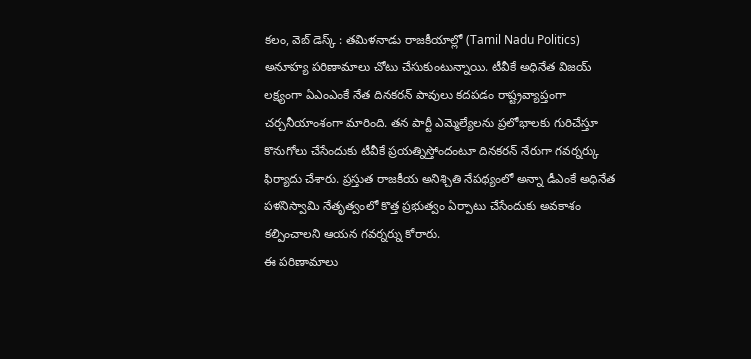కలం, వెబ్ డెస్క్ : తమిళనాడు రాజకీయాల్లో (Tamil Nadu Politics) అనూహ్య పరిణామాలు చోటు చేసుకుంటున్నాయి. టీవీకే అధినేత విజయ్ లక్ష్యంగా ఏఎంఎంకే నేత దినకరన్ పావులు కదపడం రాష్ట్రవ్యాప్తంగా చర్చనీయాంశంగా మారింది. తన పార్టీ ఎమ్మెల్యేలను ప్రలోభాలకు గురిచేస్తూ కొనుగోలు చేసేందుకు టీవీకే ప్రయత్నిస్తోందంటూ దినకరన్ నేరుగా గవర్నర్కు ఫిర్యాదు చేశారు. ప్రస్తుత రాజకీయ అనిశ్చితి నేపథ్యంలో అన్నా డీఎంకే అధినేత పళనిస్వామి నేతృత్వంలో కొత్త ప్రభుత్వం ఏర్పాటు చేసేందుకు అవకాశం కల్పించాలని ఆయన గవర్నర్ను కోరారు.
ఈ పరిణామాలు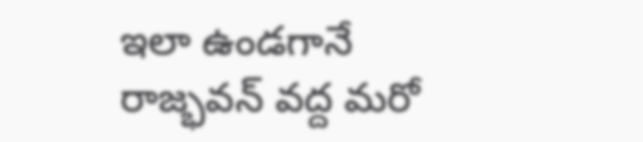ఇలా ఉండగానే రాజ్భవన్ వద్ద మరో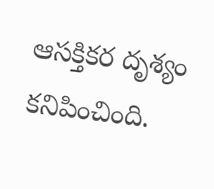ఆసక్తికర దృశ్యం కనిపించింది.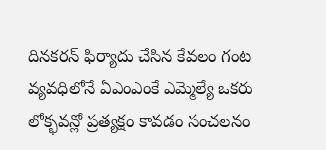దినకరన్ ఫిర్యాదు చేసిన కేవలం గంట వ్యవధిలోనే ఏఎంఎంకే ఎమ్మెల్యే ఒకరు లోక్భవన్లో ప్రత్యక్షం కావడం సంచలనం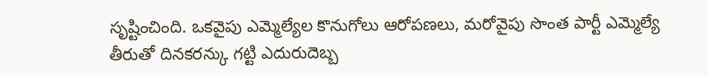సృష్టించింది. ఒకవైపు ఎమ్మెల్యేల కొనుగోలు ఆరోపణలు, మరోవైపు సొంత పార్టీ ఎమ్మెల్యే తీరుతో దినకరన్కు గట్టి ఎదురుదెబ్బ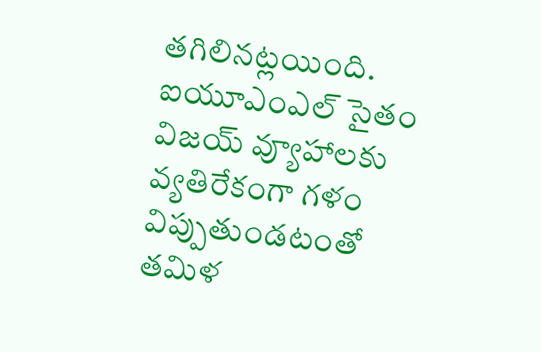తగిలినట్లయింది. ఐయూఎంఎల్ సైతం విజయ్ వ్యూహాలకు వ్యతిరేకంగా గళం విప్పుతుండటంతో తమిళ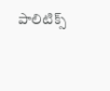పాలిటిక్స్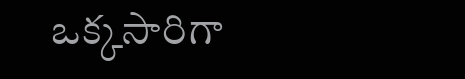ఒక్కసారిగా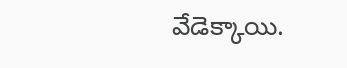వేడెక్కాయి.